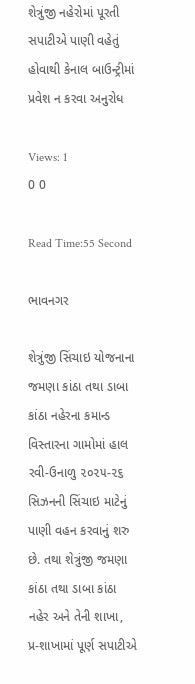શેત્રુંજી નહેરોમાં પૂરતી સપાટીએ પાણી વહેતું હોવાથી કેનાલ બાઉન્ટ્રીમાં પ્રવેશ ન કરવા અનુરોધ

Views: 1
0 0

Read Time:55 Second

ભાવનગર

શેત્રુંજી સિંચાઇ યોજનાના જમણા કાંઠા તથા ડાબા કાંઠા નહેરના કમાન્ડ વિસ્તારના ગામોમાં હાલ રવી-ઉનાળુ ૨૦૨૫-૨૬ સિઝનની સિંચાઇ માટેનું પાણી વહન કરવાનું શરુ છે. તથા શેત્રુંજી જમણા કાંઠા તથા ડાબા કાંઠા નહેર અને તેની શાખા, પ્ર-શાખામાં પૂર્ણ સપાટીએ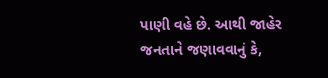પાણી વહે છે. આથી જાહેર જનતાને જણાવવાનું કે,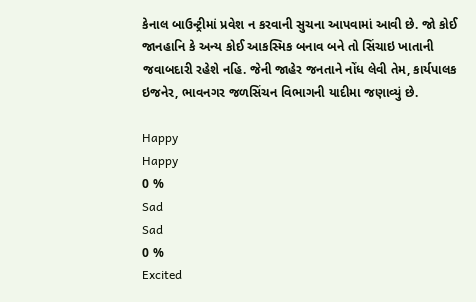કેનાલ બાઉન્ટ્રીમાં પ્રવેશ ન કરવાની સુચના આપવામાં આવી છે. જો કોઈ જાનહાનિ કે અન્ય કોઈ આકસ્મિક બનાવ બને તો સિંચાઇ ખાતાની જવાબદારી રહેશે નહિ. જેની જાહેર જનતાને નોંધ લેવી તેમ, કાર્યપાલક ઇજનેર, ભાવનગર જળસિંચન વિભાગની યાદીમા જણાવ્યું છે.

Happy
Happy
0 %
Sad
Sad
0 %
Excited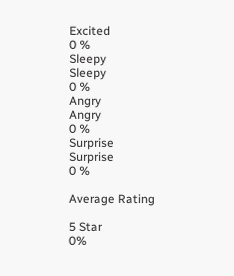Excited
0 %
Sleepy
Sleepy
0 %
Angry
Angry
0 %
Surprise
Surprise
0 %

Average Rating

5 Star
0%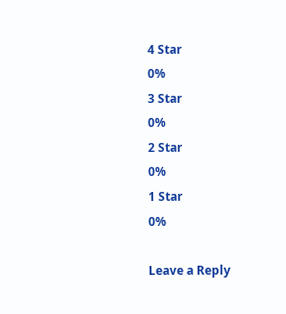4 Star
0%
3 Star
0%
2 Star
0%
1 Star
0%

Leave a Reply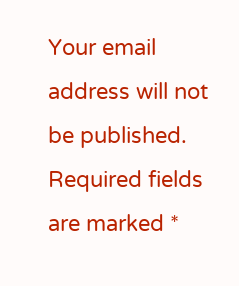Your email address will not be published. Required fields are marked *